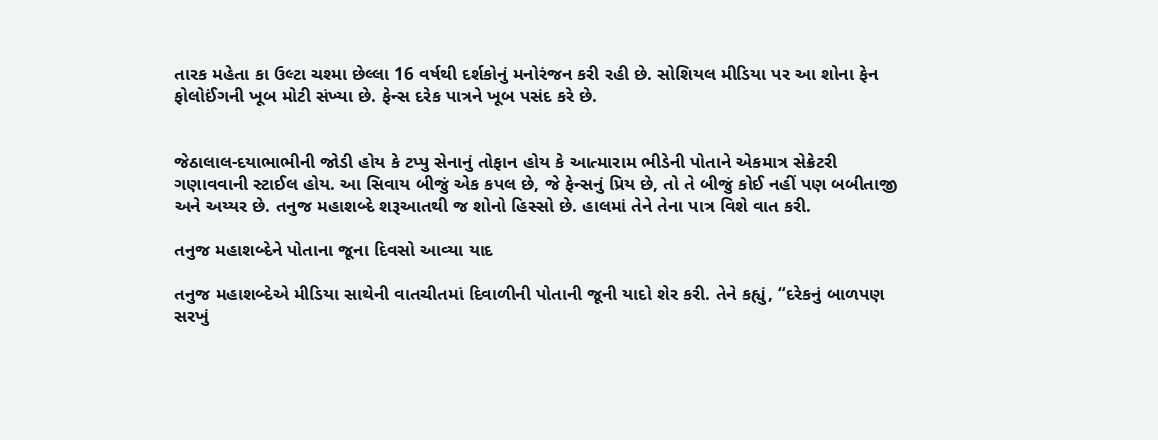તારક મહેતા કા ઉલ્ટા ચશ્મા છેલ્લા 16 વર્ષથી દર્શકોનું મનોરંજન કરી રહી છે. સોશિયલ મીડિયા પર આ શોના ફેન ફોલોઈંગની ખૂબ મોટી સંખ્યા છે. ફેન્સ દરેક પાત્રને ખૂબ પસંદ કરે છે.


જેઠાલાલ-દયાભાભીની જોડી હોય કે ટપ્પુ સેનાનું તોફાન હોય કે આત્મારામ ભીડેની પોતાને એકમાત્ર સેક્રેટરી ગણાવવાની સ્ટાઈલ હોય. આ સિવાય બીજું એક કપલ છે, જે ફેન્સનું પ્રિય છે, તો તે બીજું કોઈ નહીં પણ બબીતાજી અને અય્યર છે. તનુજ મહાશબ્દે શરૂઆતથી જ શોનો હિસ્સો છે. હાલમાં તેને તેના પાત્ર વિશે વાત કરી.

તનુજ મહાશબ્દેને પોતાના જૂના દિવસો આવ્યા યાદ

તનુજ મહાશબ્દેએ મીડિયા સાથેની વાતચીતમાં દિવાળીની પોતાની જૂની યાદો શેર કરી. તેને કહ્યું, “દરેકનું બાળપણ સરખું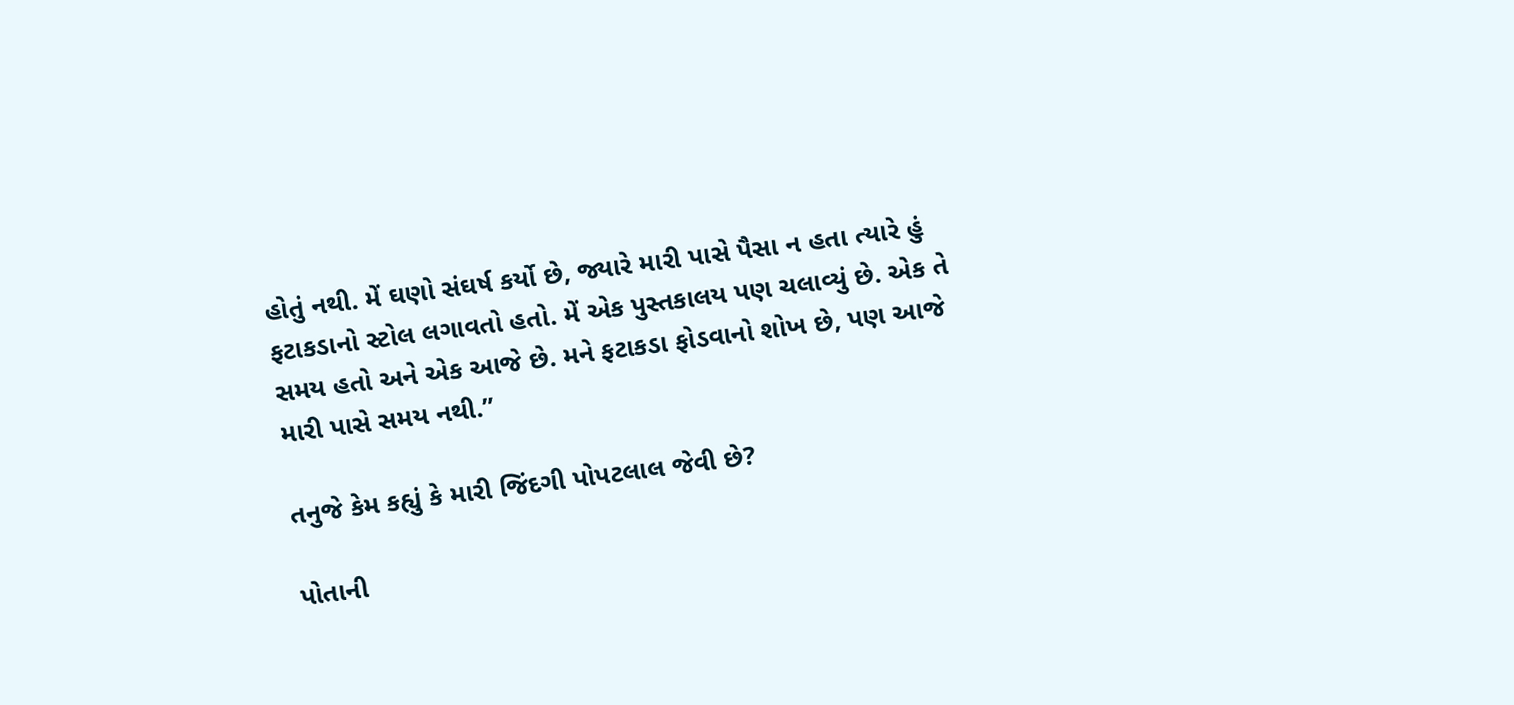હોતું નથી. મેં ઘણો સંઘર્ષ કર્યો છે, જ્યારે મારી પાસે પૈસા ન હતા ત્યારે હું ફટાકડાનો સ્ટોલ લગાવતો હતો. મેં એક પુસ્તકાલય પણ ચલાવ્યું છે. એક તે સમય હતો અને એક આજે છે. મને ફટાકડા ફોડવાનો શોખ છે, પણ આજે મારી પાસે સમય નથી.”

તનુજે કેમ કહ્યું કે મારી જિંદગી પોપટલાલ જેવી છે?

પોતાની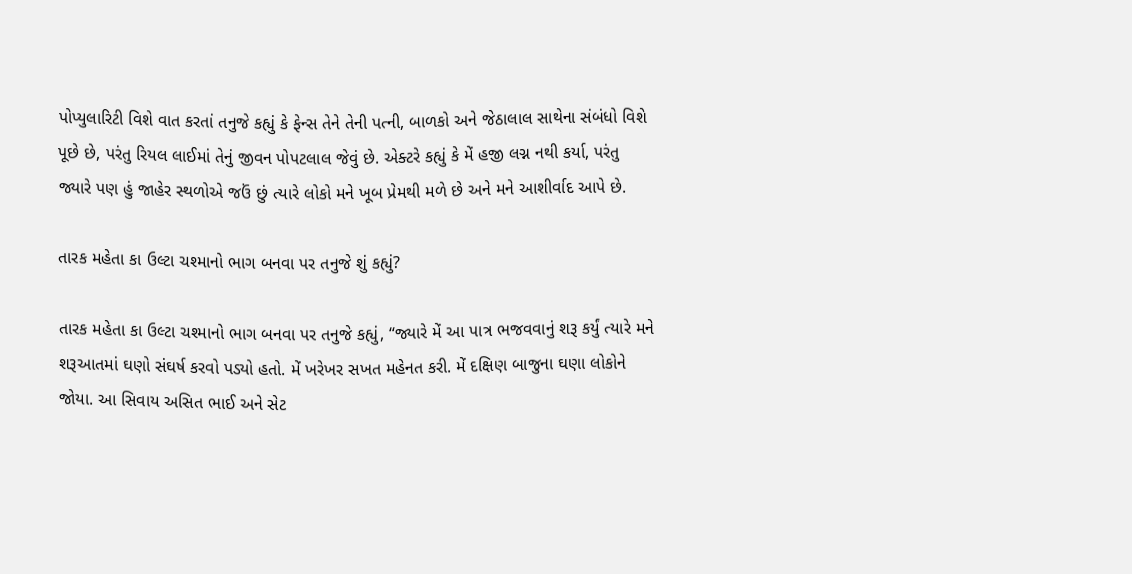પોપ્યુલારિટી વિશે વાત કરતાં તનુજે કહ્યું કે ફેન્સ તેને તેની પત્ની, બાળકો અને જેઠાલાલ સાથેના સંબંધો વિશે પૂછે છે, પરંતુ રિયલ લાઈમાં તેનું જીવન પોપટલાલ જેવું છે. એક્ટરે કહ્યું કે મેં હજી લગ્ન નથી કર્યા, પરંતુ જ્યારે પણ હું જાહેર સ્થળોએ જઉં છું ત્યારે લોકો મને ખૂબ પ્રેમથી મળે છે અને મને આશીર્વાદ આપે છે.

તારક મહેતા કા ઉલ્ટા ચશ્માનો ભાગ બનવા પર તનુજે શું કહ્યું?

તારક મહેતા કા ઉલ્ટા ચશ્માનો ભાગ બનવા પર તનુજે કહ્યું, “જ્યારે મેં આ પાત્ર ભજવવાનું શરૂ કર્યું ત્યારે મને શરૂઆતમાં ઘણો સંઘર્ષ કરવો પડ્યો હતો. મેં ખરેખર સખત મહેનત કરી. મેં દક્ષિણ બાજુના ઘણા લોકોને જોયા. આ સિવાય અસિત ભાઈ અને સેટ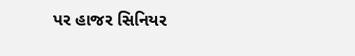પર હાજર સિનિયર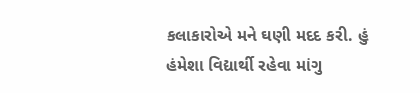કલાકારોએ મને ઘણી મદદ કરી. હું હંમેશા વિદ્યાર્થી રહેવા માંગુ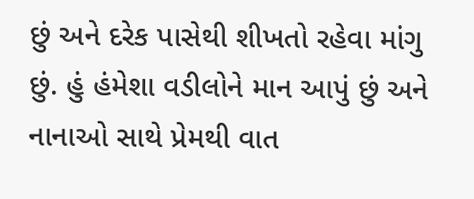છું અને દરેક પાસેથી શીખતો રહેવા માંગુ છું. હું હંમેશા વડીલોને માન આપું છું અને નાનાઓ સાથે પ્રેમથી વાત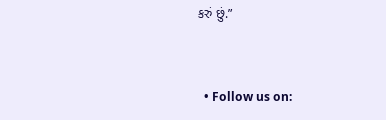કરું છું.”


  • Follow us on: